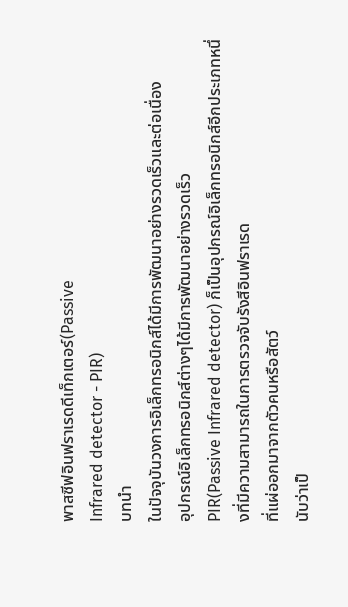พาสซีฟอินฟราเรดดีเท็กเตอร์(Passive
Infrared detector - PIR)
บทนำ
ในปัจจุบันวงการอิเล็กทรอนิกส์ได้มีการพัฒนาอย่างรวดเร็วและต่อเนื่อง
อุปกรณ์อิเล็กทรอนิกส์ต่างๆได้มีการพัฒนาอย่างรวดเร็ว
PIR(Passive Infrared detector) ก็เป็นอุปกรณ์อิเล็กทรอนิกส์อีกประเภทหนึ่งที่มีความสามารถในการตรวจจับรังสีอินฟราเรด
ที่แผ่ออกมาจากตัวคนหรือสัตว์
นับว่าเป็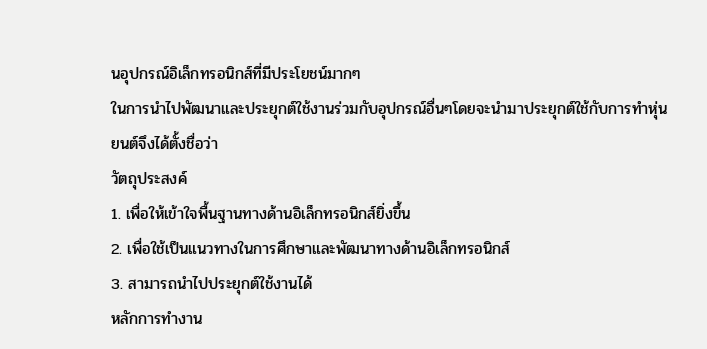นอุปกรณ์อิเล็กทรอนิกส์ที่มีประโยชน์มากๆ
ในการนำไปพัฒนาและประยุกต์ใช้งานร่วมกับอุปกรณ์อื่นๆโดยจะนำมาประยุกต์ใช้กับการทำหุ่นยนต์จึงได้ตั้งชื่อว่า
วัตถุประสงค์
1. เพื่อให้เข้าใจพื้นฐานทางด้านอิเล็กทรอนิกส์ยิ่งขึ้น
2. เพื่อใช้เป็นแนวทางในการศึกษาและพัฒนาทางด้านอิเล็กทรอนิกส์
3. สามารถนำไปประยุกต์ใช้งานได้
หลักการทำงาน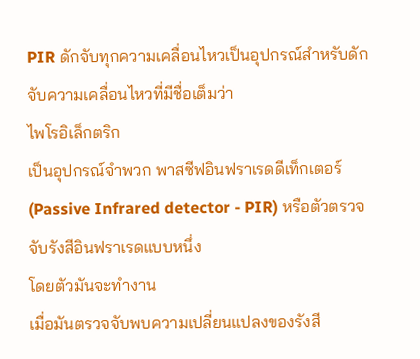PIR ดักจับทุกความเคลื่อนไหวเป็นอุปกรณ์สำหรับดักจับความเคลื่อนไหวที่มีชื่อเต็มว่า
ไพโรอิเล็กตริก
เป็นอุปกรณ์จำพวก พาสซีฟอินฟราเรดดีเท็กเตอร์
(Passive Infrared detector - PIR) หรือตัวตรวจจับรังสีอินฟราเรดแบบหนึ่ง
โดยตัวมันจะทำงาน
เมื่อมันตรวจจับพบความเปลี่ยนแปลงของรังสี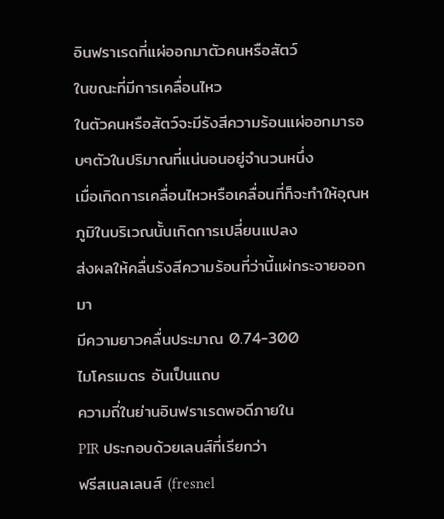อินฟราเรดที่แผ่ออกมาตัวคนหรือสัตว์
ในขณะที่มีการเคลื่อนไหว
ในตัวคนหรือสัตว์จะมีรังสีความร้อนแผ่ออกมารอบๆตัวในปริมาณที่แน่นอนอยู่จำนวนหนึ่ง
เมื่อเกิดการเคลื่อนไหวหรือเคลื่อนที่ก็จะทำให้อุณหภูมิในบริเวณนั้นเกิดการเปลี่ยนแปลง
ส่งผลให้คลื่นรังสีความร้อนที่ว่านี้แผ่กระจายออกมา
มีความยาวคลื่นประมาณ 0.74-300
ไมโครเมตร อันเป็นแถบ
ความถี่ในย่านอินฟราเรดพอดีภายใน
PIR ประกอบด้วยเลนส์ที่เรียกว่า
ฟรีสเนลเลนส์ (fresnel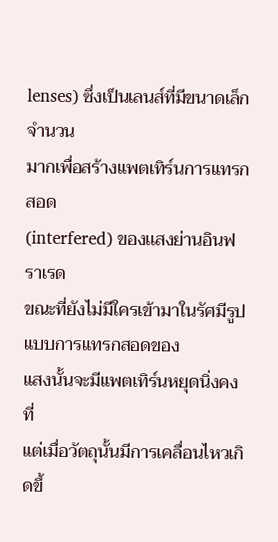lenses) ซึ่งเป็นเลนส์ที่มีขนาดเล็กจำนวน
มากเพื่อสร้างแพตเทิร์นการแทรกสอด
(interfered) ของเเสงย่านอินฟราเรด
ขณะที่ยังไม่มีใครเข้ามาในรัศมีรูปแบบการแทรกสอดของ
แสงนั้นจะมีแพตเทิร์นหยุดนิ่งคงที่
แต่เมื่อวัตถุนั้นมีการเคลื่อนไหวเกิดขึ้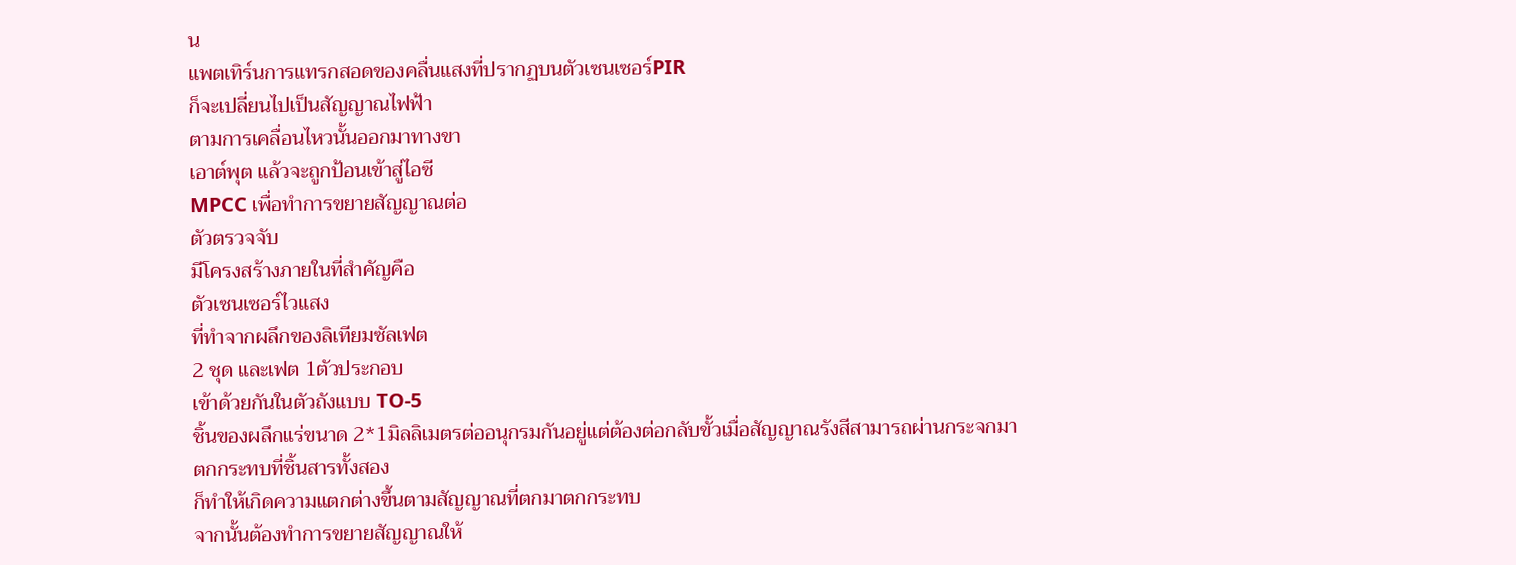น
แพตเทิร์นการแทรกสอดของคลื่นแสงที่ปรากฏบนตัวเซนเซอร์PIR
ก็จะเปลี่ยนไปเป็นสัญญาณไฟฟ้า
ตามการเคลื่อนไหวนั้นออกมาทางขา
เอาต์พุต แล้วจะถูกป้อนเข้าสู่ไอซี
MPCC เพื่อทำการขยายสัญญาณต่อ
ตัวตรวจจับ
มีโครงสร้างภายในที่สำคัญคือ
ตัวเซนเซอร์ไวแสง
ที่ทำจากผลึกของลิเทียมซัลเฟต
2 ชุด และเฟต 1ตัวประกอบ
เข้าด้วยกันในตัวถังแบบ TO-5
ชิ้นของผลึกแร่ขนาด 2*1มิลลิเมตรต่ออนุกรมกันอยู่แต่ต้องต่อกลับขั้วเมื่อสัญญาณรังสีสามารถผ่านกระจกมา
ตกกระทบที่ชิ้นสารทั้งสอง
ก็ทำให้เกิดความแตกต่างขึ้นตามสัญญาณที่ตกมาตกกระทบ
จากนั้นต้องทำการขยายสัญญาณให้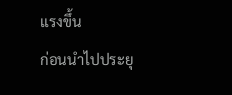แรงขึ้น
ก่อนนำไปประยุ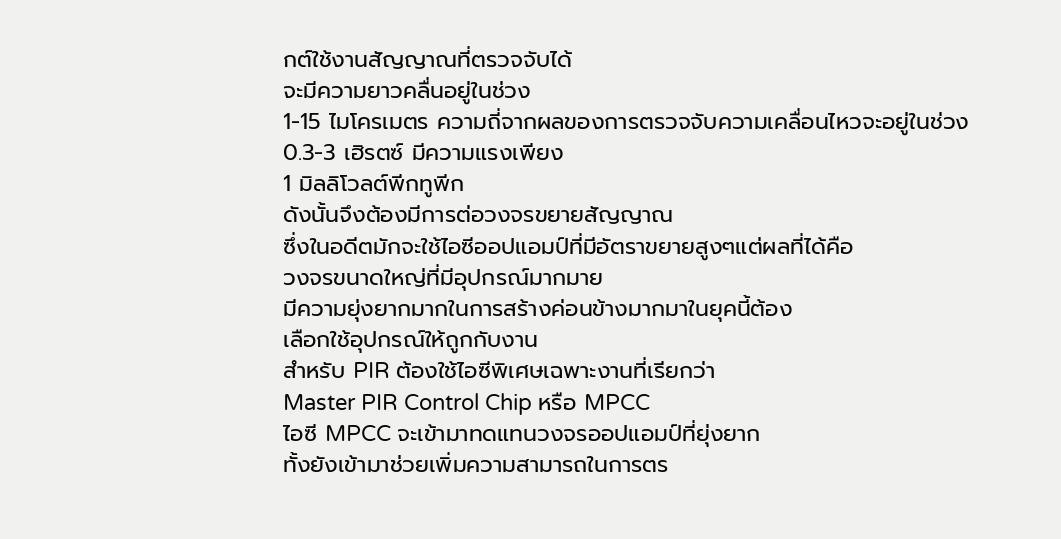กต์ใช้งานสัญญาณที่ตรวจจับได้
จะมีความยาวคลื่นอยู่ในช่วง
1-15 ไมโครเมตร ความถี่จากผลของการตรวจจับความเคลื่อนไหวจะอยู่ในช่วง
0.3-3 เฮิรตซ์ มีความแรงเพียง
1 มิลลิโวลต์พีกทูพีก
ดังนั้นจึงต้องมีการต่อวงจรขยายสัญญาณ
ซึ่งในอดีตมักจะใช้ไอซีออปแอมป์ที่มีอัตราขยายสูงๆแต่ผลที่ได้คือ
วงจรขนาดใหญ่ที่มีอุปกรณ์มากมาย
มีความยุ่งยากมากในการสร้างค่อนข้างมากมาในยุคนี้ต้อง
เลือกใช้อุปกรณ์ให้ถูกกับงาน
สำหรับ PIR ต้องใช้ไอซีพิเศษเฉพาะงานที่เรียกว่า
Master PIR Control Chip หรือ MPCC
ไอซี MPCC จะเข้ามาทดแทนวงจรออปแอมป์ที่ยุ่งยาก
ทั้งยังเข้ามาช่วยเพิ่มความสามารถในการตร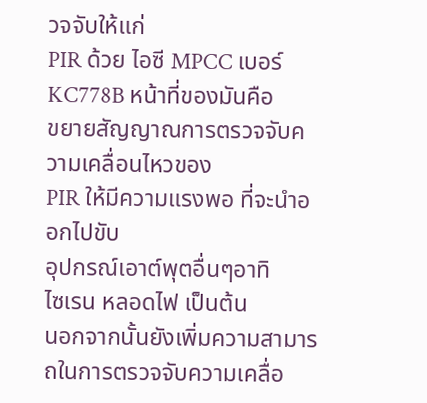วจจับให้แก่
PIR ด้วย ไอซี MPCC เบอร์
KC778B หน้าที่ของมันคือ
ขยายสัญญาณการตรวจจับความเคลื่อนไหวของ
PIR ให้มีความแรงพอ ที่จะนำออกไปขับ
อุปกรณ์เอาต์พุตอื่นๆอาทิ
ไซเรน หลอดไฟ เป็นต้น
นอกจากนั้นยังเพิ่มความสามารถในการตรวจจับความเคลื่อ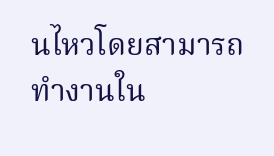นไหวโดยสามารถทำงานใน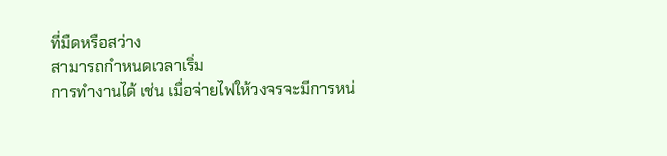ที่มืดหรือสว่าง
สามารถกำหนดเวลาเริ่ม
การทำงานได้ เช่น เมื่อจ่ายไฟให้วงจรจะมีการหน่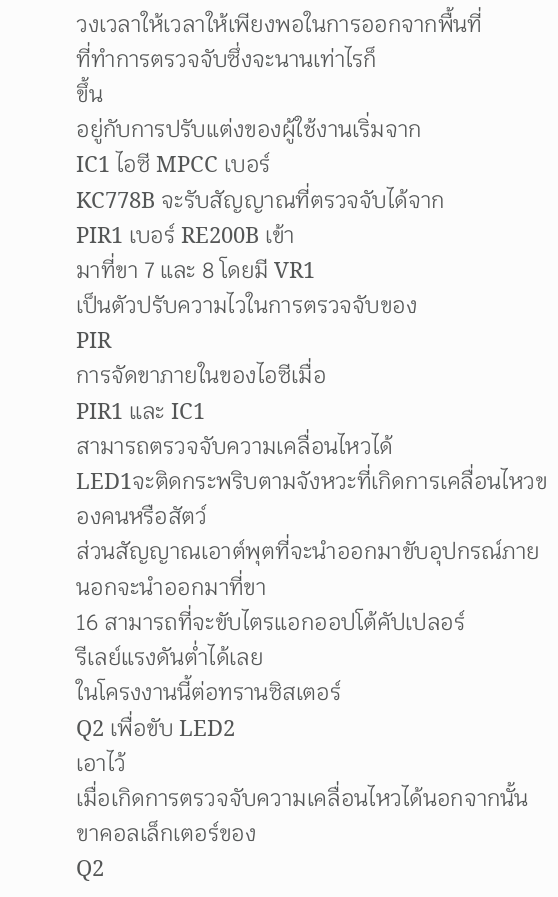วงเวลาให้เวลาให้เพียงพอในการออกจากพื้นที่
ที่ทำการตรวจจับซึ่งจะนานเท่าไรก็
ขึ้น
อยู่กับการปรับแต่งของผู้ใช้งานเริ่มจาก
IC1 ไอซี MPCC เบอร์
KC778B จะรับสัญญาณที่ตรวจจับได้จาก
PIR1 เบอร์ RE200B เข้า
มาที่ขา 7 และ 8 โดยมี VR1
เป็นตัวปรับความไวในการตรวจจับของ
PIR
การจัดขาภายในของไอซีเมื่อ
PIR1 และ IC1
สามารถตรวจจับความเคลื่อนไหวได้
LED1จะติดกระพริบตามจังหวะที่เกิดการเคลื่อนไหวของคนหรือสัตว์
ส่วนสัญญาณเอาต์พุตที่จะนำออกมาขับอุปกรณ์ภายนอกจะนำออกมาที่ขา
16 สามารถที่จะขับไตรแอกออปโต้คัปเปลอร์
รีเลย์แรงดันต่ำได้เลย
ในโครงงานนี้ต่อทรานซิสเตอร์
Q2 เพื่อขับ LED2
เอาไว้
เมื่อเกิดการตรวจจับความเคลื่อนไหวได้นอกจากนั้นขาคอลเล็กเตอร์ของ
Q2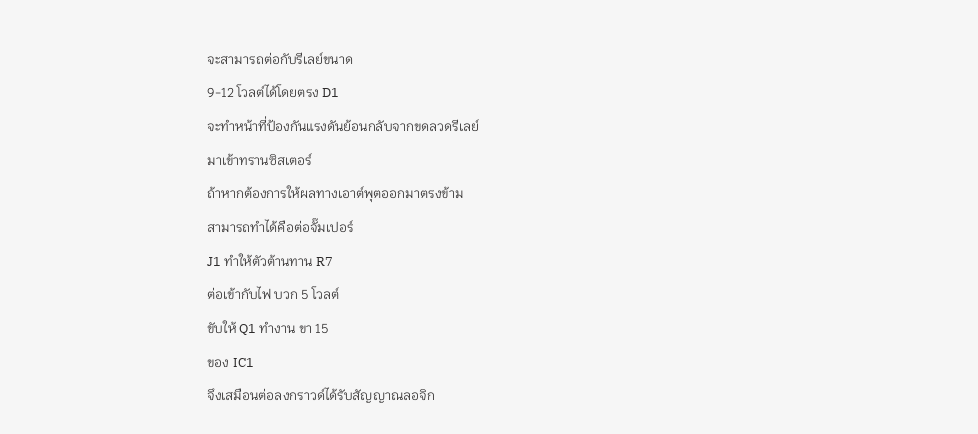จะสามารถต่อกับรีเลย์ขนาด
9-12 โวลต์ได้โดยตรง D1
จะทำหน้าที่ป้องกันแรงดันย้อนกลับจากขดลวดรีเลย์
มาเข้าทรานซิสเตอร์
ถ้าหากต้องการให้ผลทางเอาต์พุตออกมาตรงข้าม
สามารถทำได้คือต่อจั๊มเปอร์
J1 ทำให้ตัวต้านทาน R7
ต่อเข้ากับไฟ บวก 5 โวลต์
ขับให้ Q1 ทำงาน ขา 15
ของ IC1
จึงเสมือนต่อลงกราวด์ได้รับสัญญาณลอจิก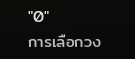"0"
การเลือกวง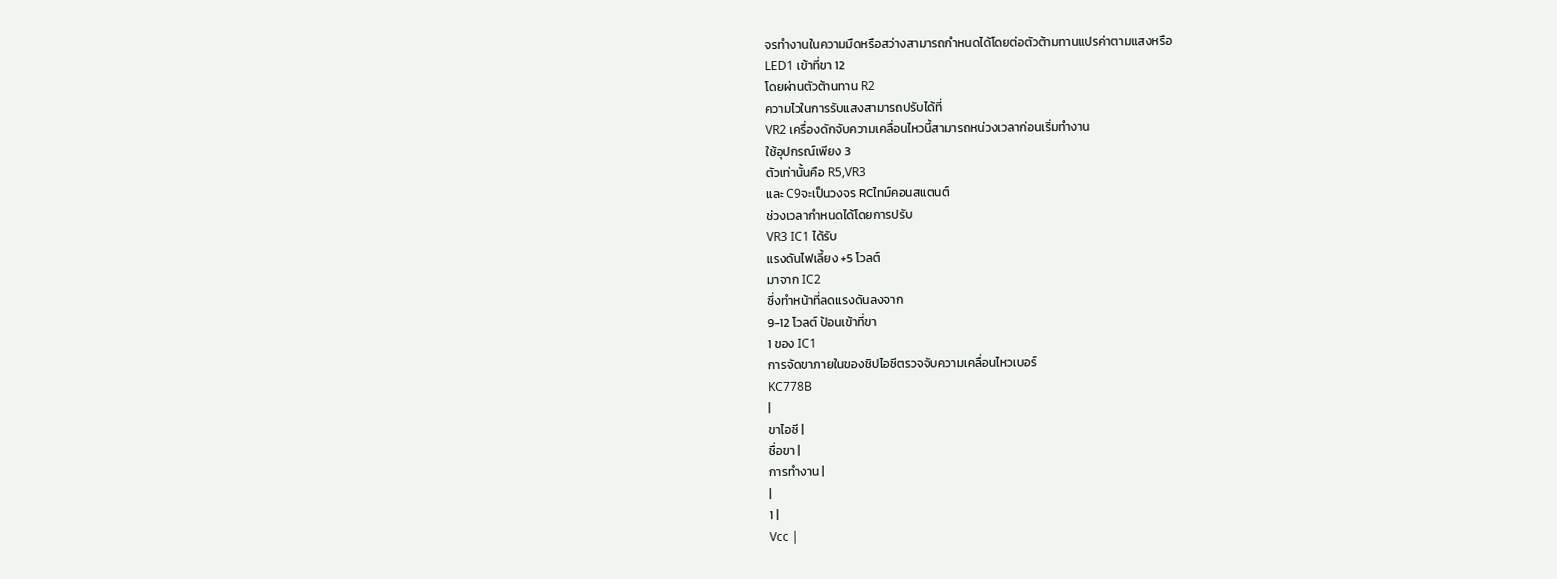จรทำงานในความมืดหรือสว่างสามารถกำหนดได้โดยต่อตัวต้ามทานแปรค่าตามแสงหรือ
LED1 เข้าที่ขา 12
โดยผ่านตัวต้านทาน R2
ความไวในการรับแสงสามารถปรับได้ที่
VR2 เครื่องดักจับความเคลื่อนไหวนี้สามารถหน่วงเวลาก่อนเริ่มทำงาน
ใช้อุปกรณ์เพียง 3
ตัวเท่านั้นคือ R5,VR3
และ C9จะเป็นวงจร RCไทม์คอนสแตนต์
ช่วงเวลากำหนดได้โดยการปรับ
VR3 IC1 ได้รับ
แรงดันไฟเลี้ยง +5 โวลต์
มาจาก IC2
ซึ่งทำหน้าที่ลดแรงดันลงจาก
9-12 โวลต์ ป้อนเข้าที่ขา
1 ของ IC1
การจัดขาภายในของชิปไอซีตรวจจับความเคลื่อนไหวเบอร์
KC778B
|
ขาไอซี |
ชื่อขา |
การทำงาน |
|
1 |
Vcc |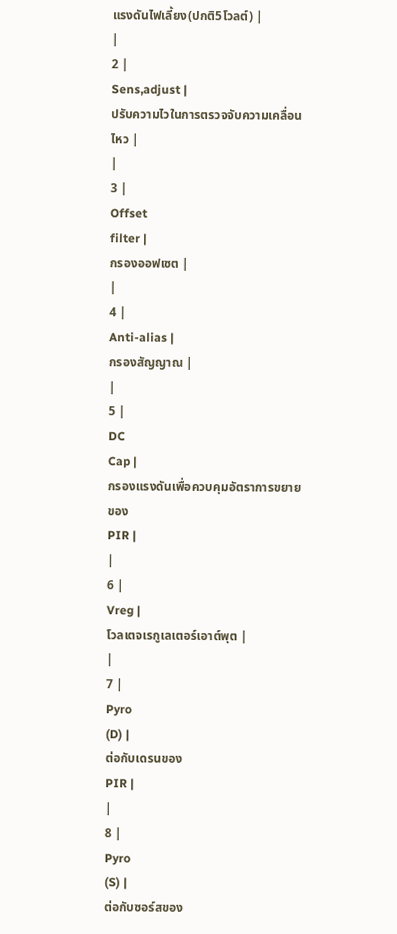แรงดันไฟเลี้ยง(ปกติ5โวลต์) |
|
2 |
Sens,adjust |
ปรับความไวในการตรวจจับความเคลื่อนไหว |
|
3 |
Offset
filter |
กรองออฟเซต |
|
4 |
Anti-alias |
กรองสัญญาณ |
|
5 |
DC
Cap |
กรองแรงดันเพื่อควบคุมอัตราการขยายของ
PIR |
|
6 |
Vreg |
โวลเตจเรกูเลเตอร์เอาต์พุต |
|
7 |
Pyro
(D) |
ต่อกับเดรนของ
PIR |
|
8 |
Pyro
(S) |
ต่อกับซอร์สของ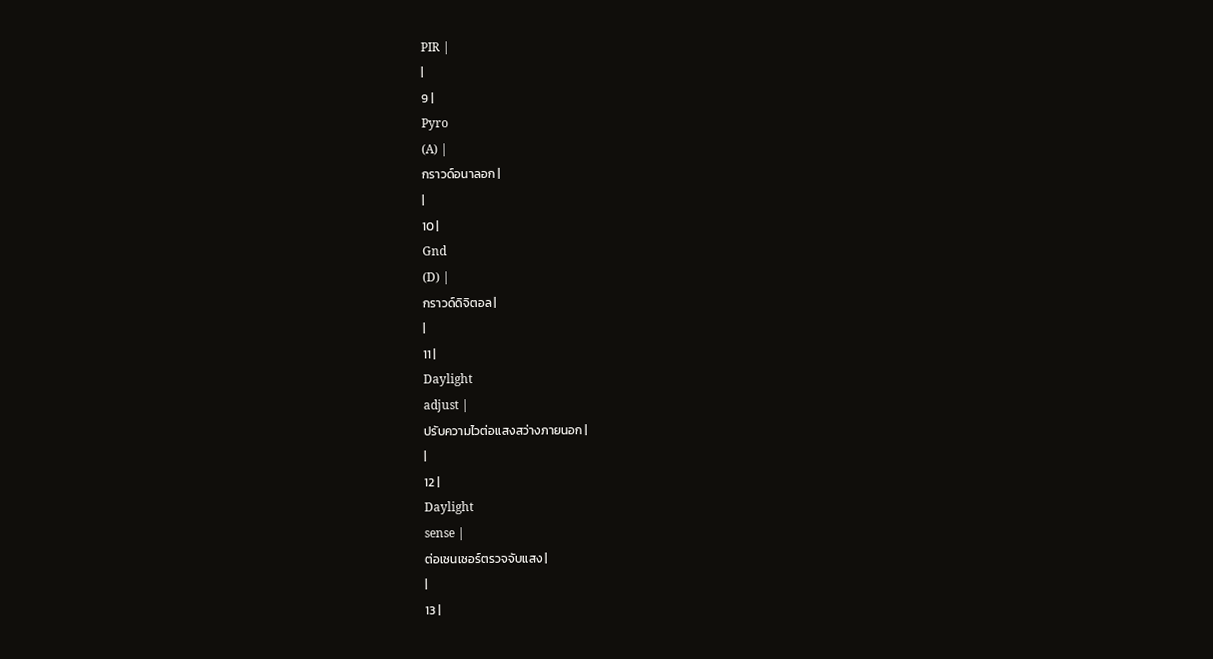PIR |
|
9 |
Pyro
(A) |
กราวด์อนาลอก |
|
10 |
Gnd
(D) |
กราวด์ดิจิตอล |
|
11 |
Daylight
adjust |
ปรับความไวต่อแสงสว่างภายนอก |
|
12 |
Daylight
sense |
ต่อเซนเซอร์ตรวจจับแสง |
|
13 |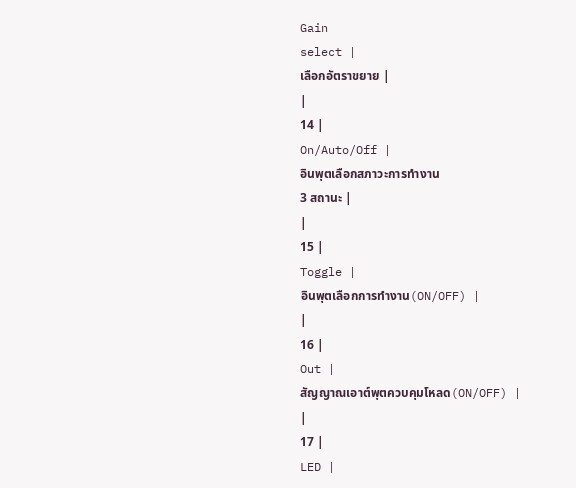Gain
select |
เลือกอัตราขยาย |
|
14 |
On/Auto/Off |
อินพุตเลือกสภาวะการทำงาน
3 สถานะ |
|
15 |
Toggle |
อินพุตเลือกการทำงาน(ON/OFF) |
|
16 |
Out |
สัญญาณเอาต์พุตควบคุมโหลด(ON/OFF) |
|
17 |
LED |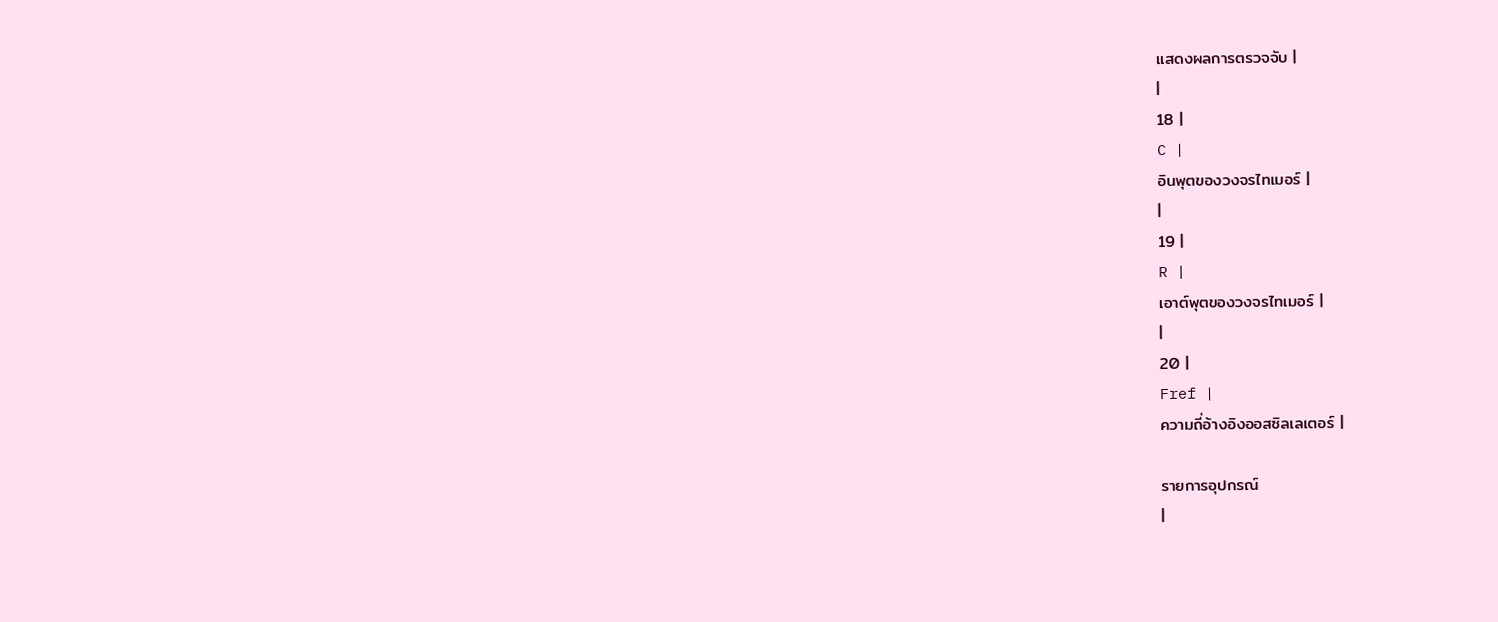แสดงผลการตรวจจับ |
|
18 |
C |
อินพุตของวงจรไทเมอร์ |
|
19 |
R |
เอาต์พุตของวงจรไทเมอร์ |
|
20 |
Fref |
ความถี่อ้างอิงออสซิลเลเตอร์ |

รายการอุปกรณ์
|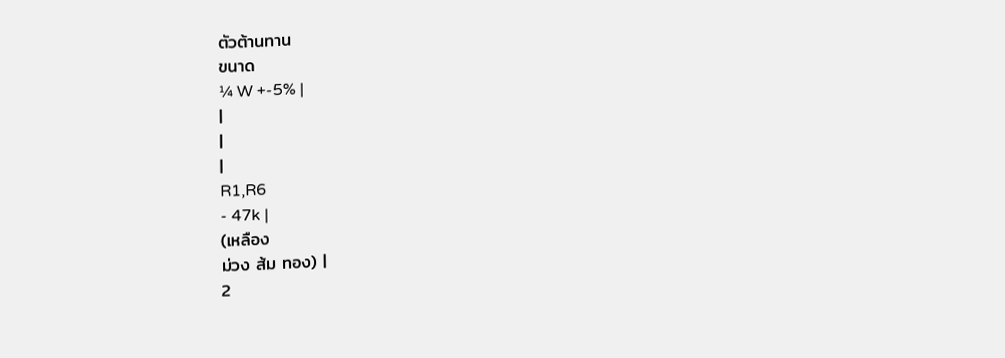ตัวต้านทาน
ขนาด
¼ W +-5% |
|
|
|
R1,R6
- 47k |
(เหลือง
ม่วง ส้ม ทอง) |
2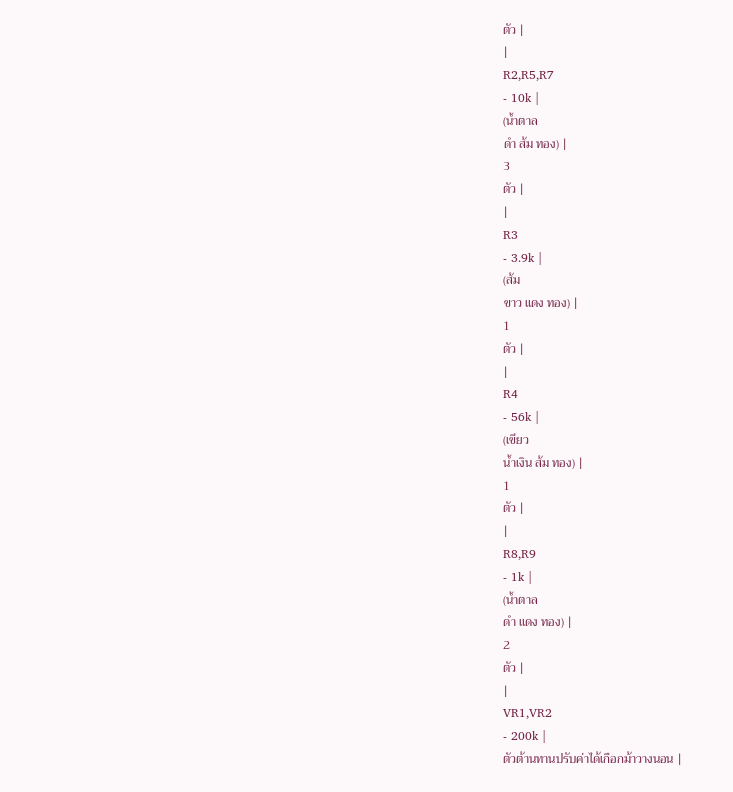ตัว |
|
R2,R5,R7
- 10k |
(น้ำตาล
ดำ ส้ม ทอง) |
3
ตัว |
|
R3
- 3.9k |
(ส้ม
ขาว แดง ทอง) |
1
ตัว |
|
R4
- 56k |
(เขียว
น้ำเงิน ส้ม ทอง) |
1
ตัว |
|
R8,R9
- 1k |
(น้ำตาล
ดำ แดง ทอง) |
2
ตัว |
|
VR1,VR2
- 200k |
ตัวต้านทานปรับค่าได้เกือกม้าวางนอน |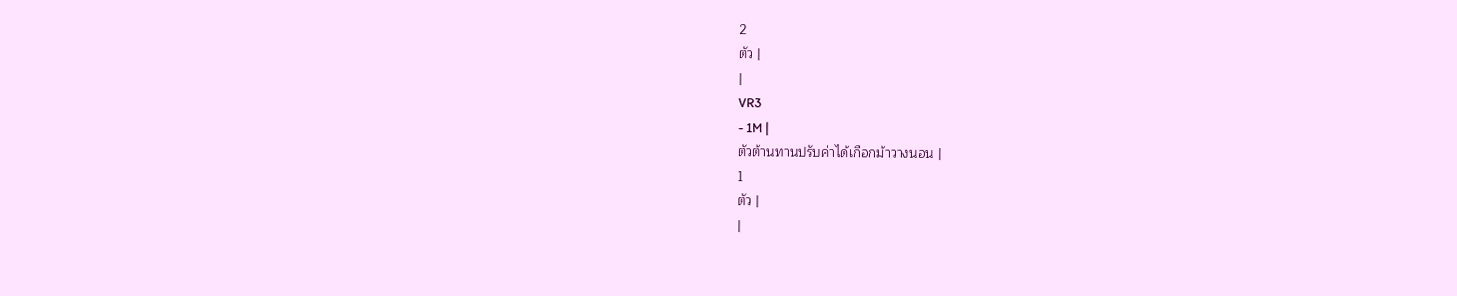2
ตัว |
|
VR3
- 1M |
ตัวต้านทานปรับค่าได้เกือกม้าวางนอน |
1
ตัว |
|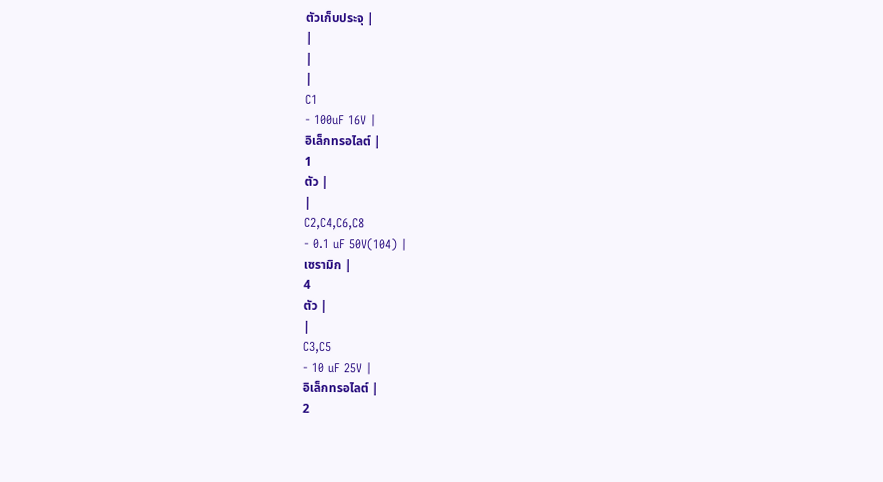ตัวเก็บประจุ |
|
|
|
C1
- 100uF 16V |
อิเล็กทรอไลต์ |
1
ตัว |
|
C2,C4,C6,C8
- 0.1 uF 50V(104) |
เซรามิก |
4
ตัว |
|
C3,C5
- 10 uF 25V |
อิเล็กทรอไลต์ |
2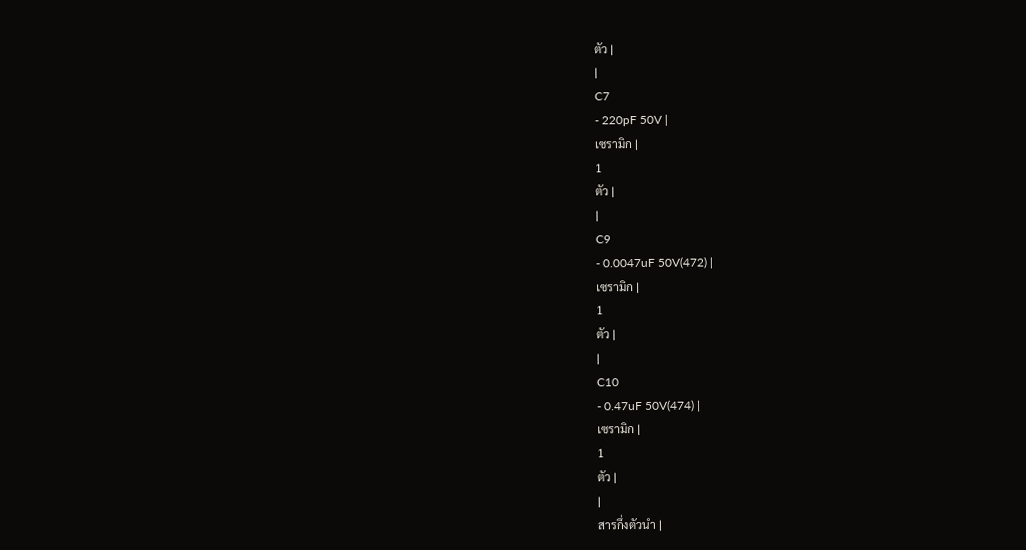ตัว |
|
C7
- 220pF 50V |
เซรามิก |
1
ตัว |
|
C9
- 0.0047uF 50V(472) |
เซรามิก |
1
ตัว |
|
C10
- 0.47uF 50V(474) |
เซรามิก |
1
ตัว |
|
สารกึ่งตัวนำ |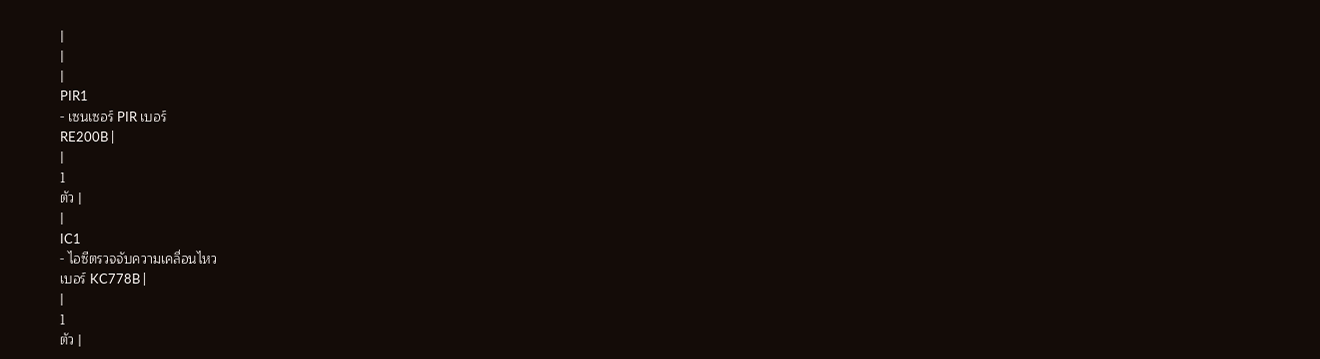|
|
|
PIR1
- เซนเซอร์ PIR เบอร์
RE200B |
|
1
ตัว |
|
IC1
- ไอซีตรวจจับความเคลื่อนไหว
เบอร์ KC778B |
|
1
ตัว |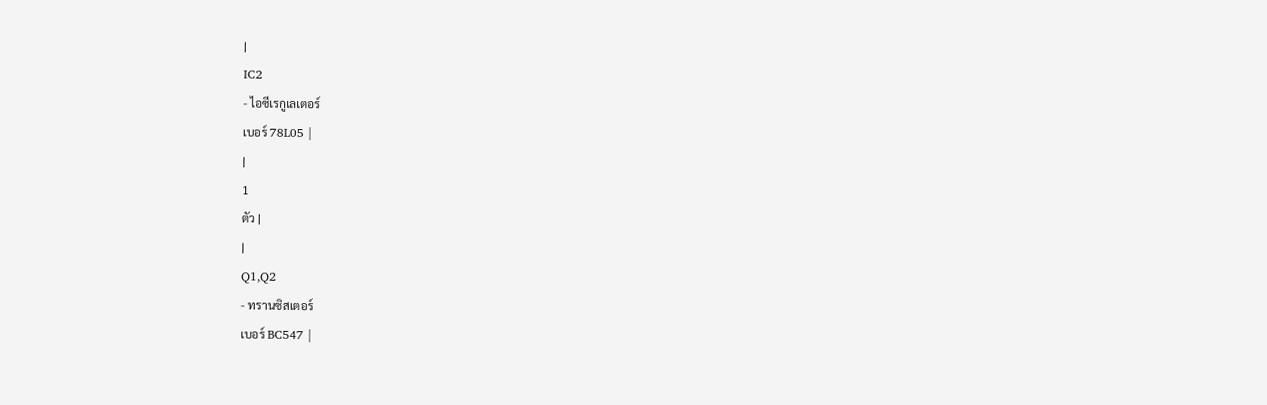|
IC2
- ไอซีเรกูเลเตอร์
เบอร์ 78L05 |
|
1
ตัว |
|
Q1,Q2
- ทรานซิสเตอร์
เบอร์ BC547 |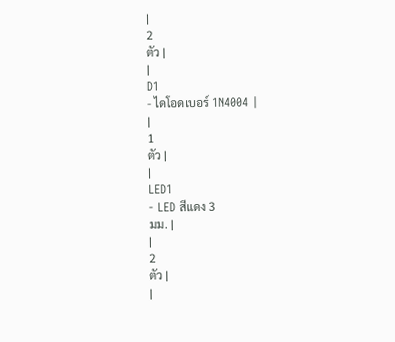|
2
ตัว |
|
D1
- ไดโอดเบอร์ 1N4004 |
|
1
ตัว |
|
LED1
- LED สีแดง 3
มม. |
|
2
ตัว |
|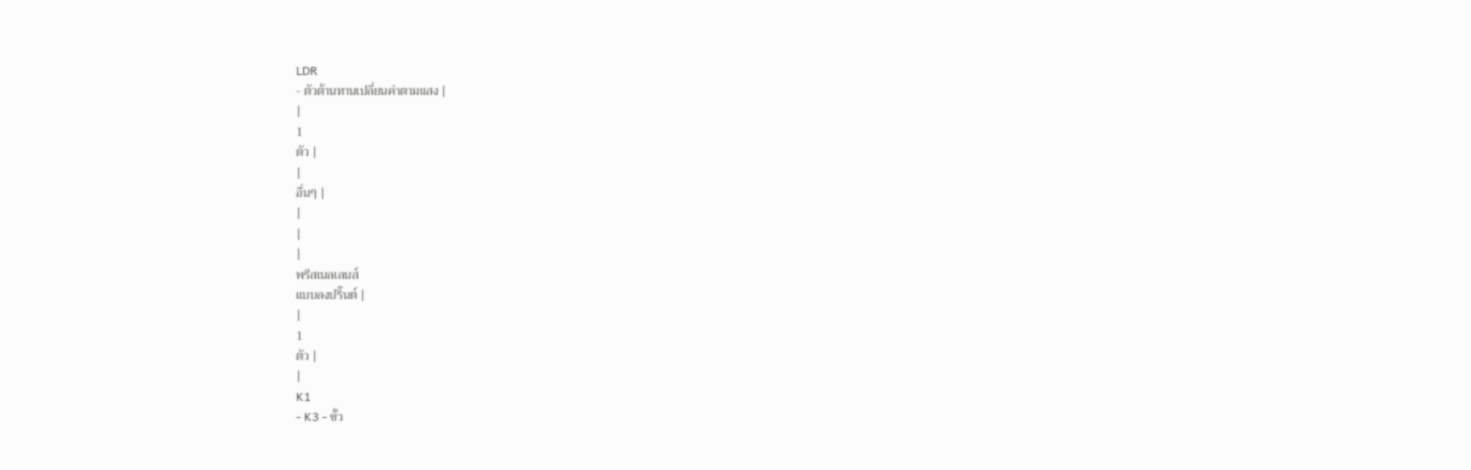LDR
- ตัวต้านทานเปลี่ยนค่าตามแสง |
|
1
ตัว |
|
อื่นๆ |
|
|
|
พรีสเนลเลนส์
แบบลงปริ๊นต์ |
|
1
ตัว |
|
K1
- K3 - ขั้ว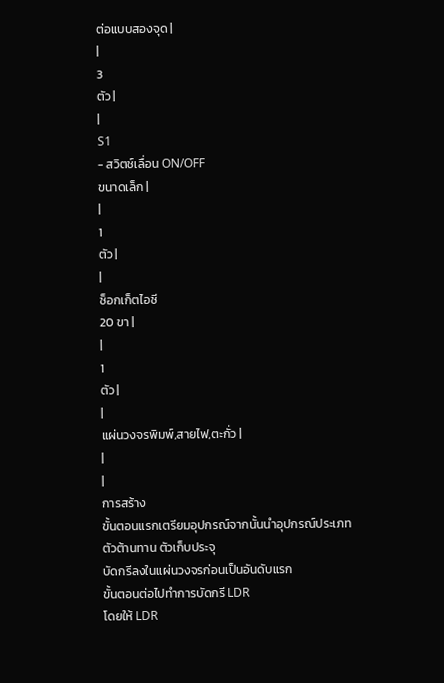ต่อแบบสองจุด |
|
3
ตัว |
|
S1
- สวิตช์เลื่อน ON/OFF
ขนาดเล็ก |
|
1
ตัว |
|
ซ็อกเก็ตไอซี
20 ขา |
|
1
ตัว |
|
แผ่นวงจรพิมพ์,สายไฟ,ตะกั่ว |
|
|
การสร้าง
ขั้นตอนแรกเตรียมอุปกรณ์จากนั้นนำอุปกรณ์ประเภท
ตัวต้านทาน ตัวเก็บประจุ
บัดกรีลงในแผ่นวงจรก่อนเป็นอันดับแรก
ขั้นตอนต่อไปทำการบัดกรี LDR
โดยให้ LDR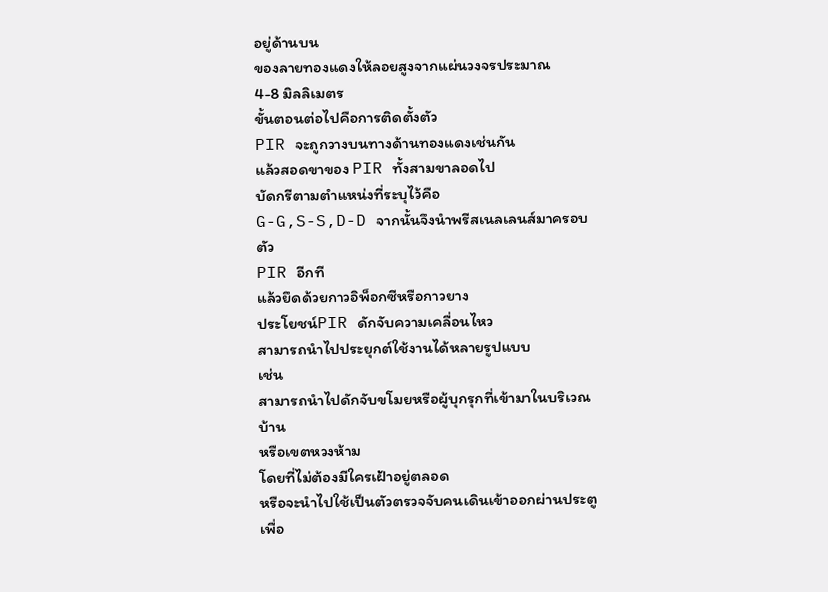อยู่ด้านบน
ของลายทองแดงให้ลอยสูงจากแผ่นวงจรประมาณ
4-8 มิลลิเมตร
ขั้นตอนต่อไปคือการติดตั้งตัว
PIR จะถูกวางบนทางด้านทองแดงเช่นกัน
แล้วสอดขาของ PIR ทั้งสามขาลอดไป
บัดกรีตามตำแหน่งที่ระบุไว้คือ
G-G,S-S,D-D จากนั้นจึงนำพรีสเนลเลนส์มาครอบตัว
PIR อีกที
แล้วยึดด้วยกาวอิพ็อกซีหรือกาวยาง
ประโยชน์PIR ดักจับความเคลื่อนไหว
สามารถนำไปประยุกต์ใช้งานได้หลายรูปแบบ
เช่น
สามารถนำไปดักจับขโมยหรือผู้บุกรุกที่เข้ามาในบริเวณบ้าน
หรือเขตหวงห้าม
โดยที่ไม่ต้องมีใครเฝ้าอยู่ตลอด
หรือจะนำไปใช้เป็นตัวตรวจจับคนเดินเข้าออกผ่านประตู
เพื่อ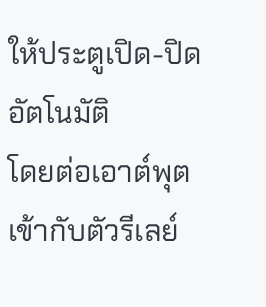ให้ประตูเปิด-ปิดอัตโนมัติ
โดยต่อเอาต์พุต
เข้ากับตัวรีเลย์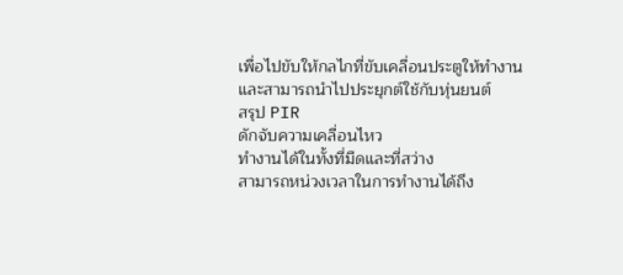เพื่อไปขับให้กลไกที่ขับเคลื่อนประตูให้ทำงาน
และสามารถนำไปประยุกต์ใช้กับหุ่นยนต์
สรุป PIR
ดักจับความเคลื่อนไหว
ทำงานได้ในทั้งที่มืดและที่สว่าง
สามารถหน่วงเวลาในการทำงานได้ถึง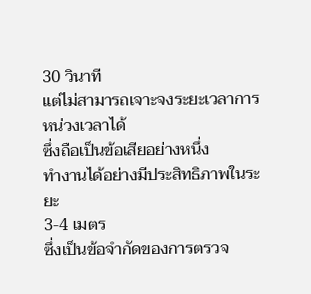30 วินาที
แต่ไม่สามารถเจาะจงระยะเวลาการหน่วงเวลาได้
ซึ่งถือเป็นข้อเสียอย่างหนึ่ง
ทำงานได้อย่างมีประสิทธิภาพในระยะ
3-4 เมตร
ซึ่งเป็นข้อจำกัดของการตรวจ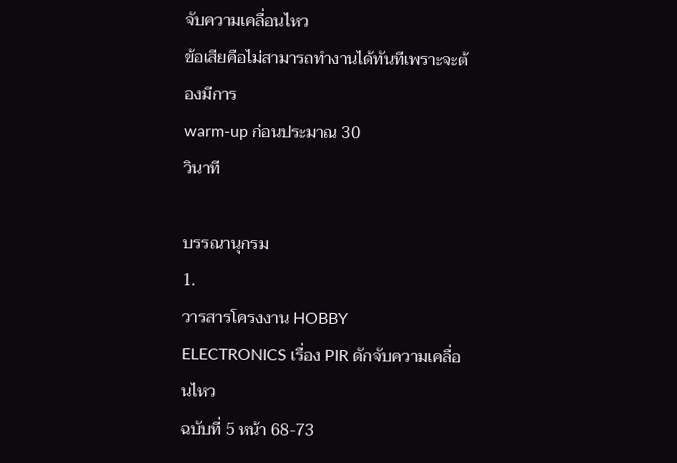จับความเคลื่อนไหว
ข้อเสียคือไม่สามารถทำงานได้ทันทีเพราะจะต้องมีการ
warm-up ก่อนประมาณ 30
วินาที

บรรณานุกรม
1.
วารสารโครงงาน HOBBY
ELECTRONICS เรื่อง PIR ดักจับความเคลื่อนไหว
ฉบับที่ 5 หน้า 68-73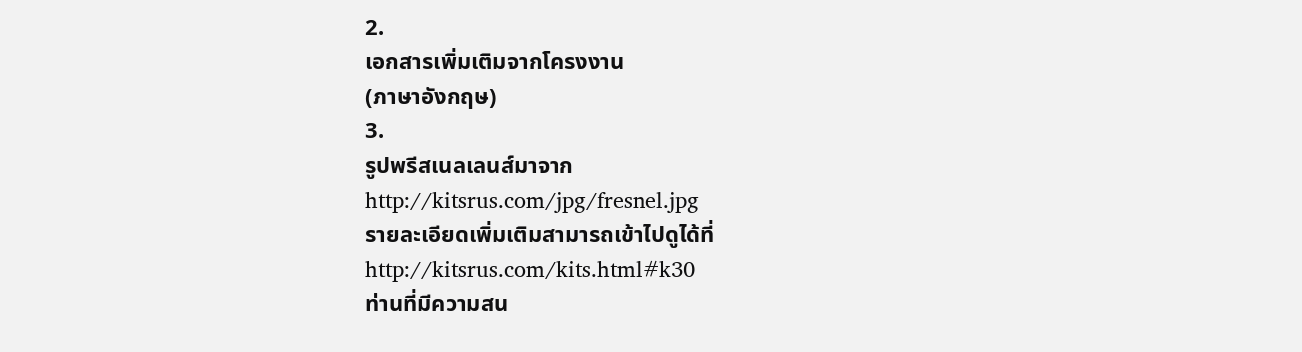2.
เอกสารเพิ่มเติมจากโครงงาน
(ภาษาอังกฤษ)
3.
รูปพรีสเนลเลนส์มาจาก
http://kitsrus.com/jpg/fresnel.jpg
รายละเอียดเพิ่มเติมสามารถเข้าไปดูได้ที่
http://kitsrus.com/kits.html#k30
ท่านที่มีความสน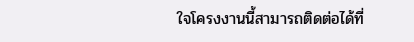ใจโครงงานนี้สามารถติดต่อได้ที่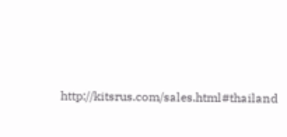http://kitsrus.com/sales.html#thailand